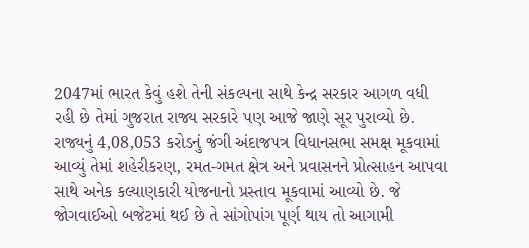2047માં ભારત કેવું હશે તેની સંકલ્પના સાથે કેન્દ્ર સરકાર આગળ વધી રહી છે તેમાં ગુજરાત રાજ્ય સરકારે પણ આજે જાણે સૂર પુરાવ્યો છે. રાજ્યનું 4,08,053 કરોડનું જંગી અંદાજપત્ર વિધાનસભા સમક્ષ મૂકવામાં આવ્યું તેમાં શહેરીકરણ, રમત-ગમત ક્ષેત્ર અને પ્રવાસનને પ્રોત્સાહન આપવા સાથે અનેક કલ્યાણકારી યોજનાનો પ્રસ્તાવ મૂકવામાં આવ્યો છે. જે જોગવાઈઓ બજેટમાં થઈ છે તે સાંગોપાંગ પૂર્ણ થાય તો આગામી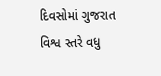દિવસોમાં ગુજરાત વિશ્વ સ્તરે વધુ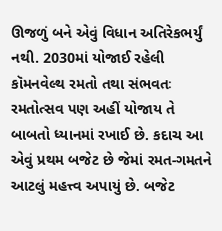ઊજળું બને એવું વિધાન અતિરેકભર્યું નથી. 2030માં યોજાઈ રહેલી કૉમનવેલ્થ રમતો તથા સંભવતઃ રમતોત્સવ પણ અહીં યોજાય તે બાબતો ધ્યાનમાં રખાઈ છે. કદાચ આ એવું પ્રથમ બજેટ છે જેમાં રમત-ગમતને આટલું મહત્ત્વ અપાયું છે. બજેટ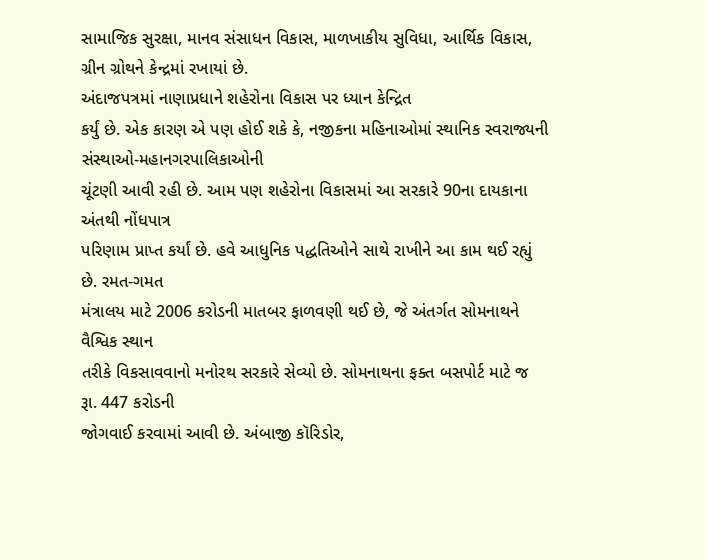સામાજિક સુરક્ષા, માનવ સંસાધન વિકાસ, માળખાકીય સુવિધા, આર્થિક વિકાસ, ગ્રીન ગ્રોથને કેન્દ્રમાં રખાયાં છે.
અંદાજપત્રમાં નાણાપ્રધાને શહેરોના વિકાસ પર ધ્યાન કેન્દ્રિત
કર્યું છે. એક કારણ એ પણ હોઈ શકે કે, નજીકના મહિનાઓમાં સ્થાનિક સ્વરાજ્યની સંસ્થાઓ-મહાનગરપાલિકાઓની
ચૂંટણી આવી રહી છે. આમ પણ શહેરોના વિકાસમાં આ સરકારે 90ના દાયકાના અંતથી નોંધપાત્ર
પરિણામ પ્રાપ્ત કર્યાં છે. હવે આધુનિક પદ્ધતિઓને સાથે રાખીને આ કામ થઈ રહ્યું છે. રમત-ગમત
મંત્રાલય માટે 2006 કરોડની માતબર ફાળવણી થઈ છે, જે અંતર્ગત સોમનાથને વૈશ્વિક સ્થાન
તરીકે વિકસાવવાનો મનોરથ સરકારે સેવ્યો છે. સોમનાથના ફક્ત બસપોર્ટ માટે જ રૂા. 447 કરોડની
જોગવાઈ કરવામાં આવી છે. અંબાજી કૉરિડોર,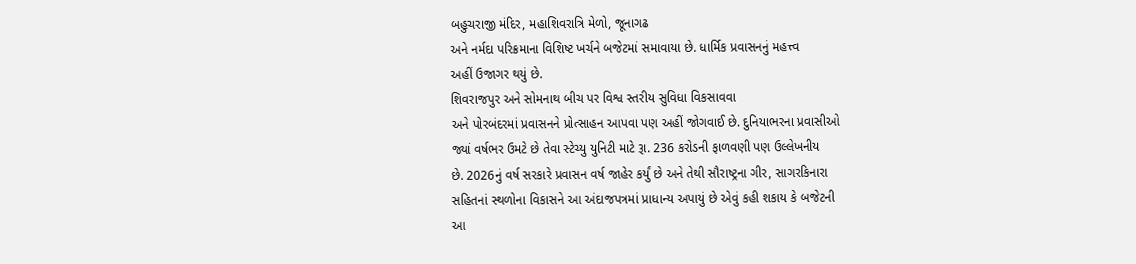બહુચરાજી મંદિર, મહાશિવરાત્રિ મેળો, જૂનાગઢ
અને નર્મદા પરિક્રમાના વિશિષ્ટ ખર્ચને બજેટમાં સમાવાયા છે. ધાર્મિક પ્રવાસનનું મહત્ત્વ
અહીં ઉજાગર થયું છે.
શિવરાજપુર અને સોમનાથ બીચ પર વિશ્વ સ્તરીય સુવિધા વિકસાવવા
અને પોરબંદરમાં પ્રવાસનને પ્રોત્સાહન આપવા પણ અહીં જોગવાઈ છે. દુનિયાભરના પ્રવાસીઓ
જ્યાં વર્ષભર ઉમટે છે તેવા સ્ટેચ્યુ યુનિટી માટે રૂા. 236 કરોડની ફાળવણી પણ ઉલ્લેખનીય
છે. 2026નું વર્ષ સરકારે પ્રવાસન વર્ષ જાહેર કર્યું છે અને તેથી સૌરાષ્ટ્રના ગીર, સાગરકિનારા
સહિતનાં સ્થળોના વિકાસને આ અંદાજપત્રમાં પ્રાધાન્ય અપાયું છે એવું કહી શકાય કે બજેટની
આ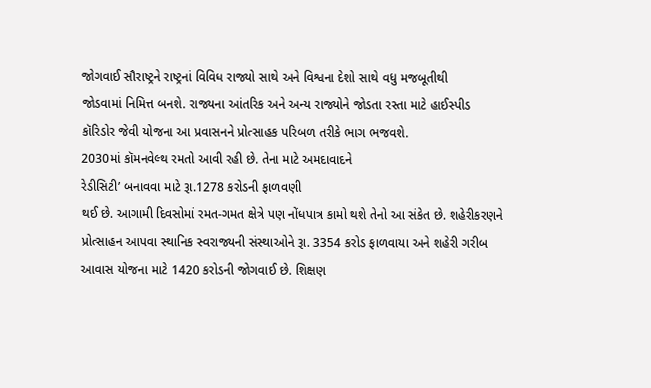જોગવાઈ સૌરાષ્ટ્રને રાષ્ટ્રનાં વિવિધ રાજ્યો સાથે અને વિશ્વના દેશો સાથે વધુ મજબૂતીથી
જોડવામાં નિમિત્ત બનશે. રાજ્યના આંતરિક અને અન્ય રાજ્યોને જોડતા રસ્તા માટે હાઈસ્પીડ
કૉરિડોર જેવી યોજના આ પ્રવાસનને પ્રોત્સાહક પરિબળ તરીકે ભાગ ભજવશે.
2030માં કૉમનવેલ્થ રમતો આવી રહી છે. તેના માટે અમદાવાદને
રેડીસિટી’ બનાવવા માટે રૂા.1278 કરોડની ફાળવણી
થઈ છે. આગામી દિવસોમાં રમત-ગમત ક્ષેત્રે પણ નોંધપાત્ર કામો થશે તેનો આ સંકેત છે. શહેરીકરણને
પ્રોત્સાહન આપવા સ્થાનિક સ્વરાજ્યની સંસ્થાઓને રૂા. 3354 કરોડ ફાળવાયા અને શહેરી ગરીબ
આવાસ યોજના માટે 1420 કરોડની જોગવાઈ છે. શિક્ષણ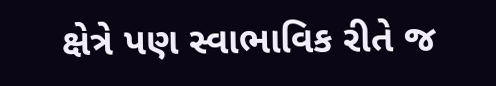ક્ષેત્રે પણ સ્વાભાવિક રીતે જ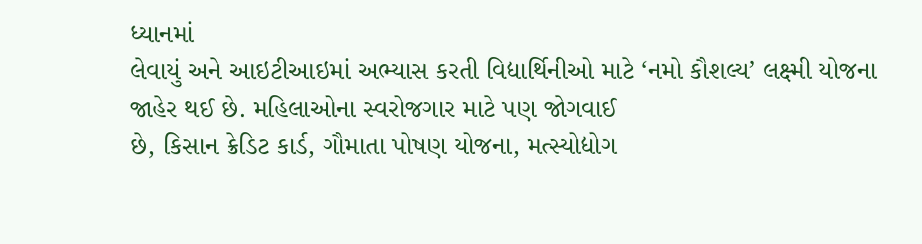ધ્યાનમાં
લેવાયું અને આઇટીઆઇમાં અભ્યાસ કરતી વિદ્યાર્થિનીઓ માટે ‘નમો કૌશલ્ય’ લક્ષ્મી યોજના જાહેર થઈ છે. મહિલાઓના સ્વરોજગાર માટે પણ જોગવાઈ
છે, કિસાન ક્રેડિટ કાર્ડ, ગૌમાતા પોષણ યોજના, મત્સ્યોદ્યોગ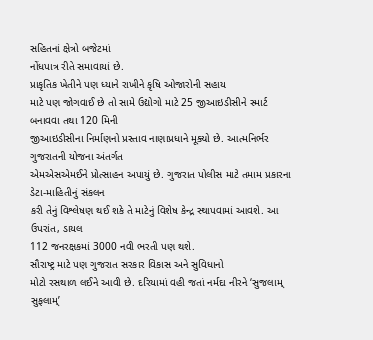સહિતનાં ક્ષેત્રો બજેટમાં
નોંધપાત્ર રીતે સમાવાયાં છે.
પ્રાકૃતિક ખેતીને પણ ધ્યાને રાખીને કૃષિ ઓજારોની સહાય
માટે પણ જોગવાઈ છે તો સામે ઉદ્યોગો માટે 25 જીઆઇડીસીને સ્માર્ટ બનાવવા તથા 120 મિની
જીઆઇડીસીના નિર્માણનો પ્રસ્તાવ નાણાપ્રધાને મૂક્યો છે. આત્મનિર્ભર ગુજરાતની યોજના અંતર્ગત
એમએસએમઈને પ્રોત્સાહન અપાયું છે. ગુજરાત પોલીસ માટે તમામ પ્રકારના ડેટા-માહિતીનું સંકલન
કરી તેનું વિશ્લેષણ થઈ શકે તે માટેનું વિશેષ કેન્દ્ર સ્થાપવામાં આવશે. આ ઉપરાંત, ડાયલ
112 જનરક્ષકમાં 3000 નવી ભરતી પણ થશે.
સૌરાષ્ટ્ર માટે પણ ગુજરાત સરકાર વિકાસ અને સુવિધાનો
મોટો રસથાળ લઈને આવી છે. દરિયામાં વહી જતાં નર્મદા નીરને ‘સુજલામ્ સુફલામ્’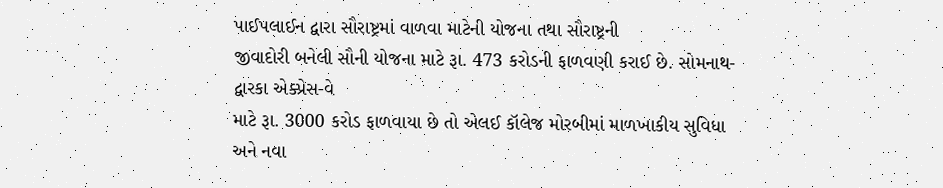પાઈપલાઈન દ્વારા સૌરાષ્ટ્રમાં વાળવા માટેની યોજના તથા સૌરાષ્ટ્રની
જીવાદોરી બનેલી સૌની યોજના માટે રૂા. 473 કરોડની ફાળવણી કરાઈ છે. સોમનાથ-દ્વારકા એક્પ્રેસ-વે
માટે રૂા. 3000 કરોડ ફાળવાયા છે તો એલઈ કૉલેજ મોરબીમાં માળખાકીય સુવિધા અને નવા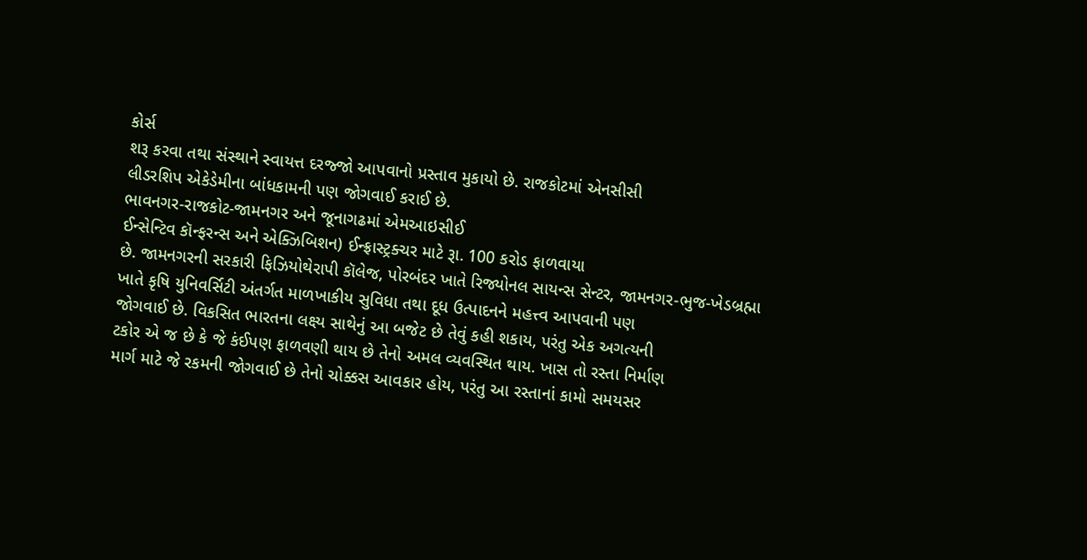કોર્સ
શરૂ કરવા તથા સંસ્થાને સ્વાયત્ત દરજ્જો આપવાનો પ્રસ્તાવ મુકાયો છે. રાજકોટમાં એનસીસી
લીડરશિપ એકેડેમીના બાંધકામની પણ જોગવાઈ કરાઈ છે.
ભાવનગર-રાજકોટ-જામનગર અને જૂનાગઢમાં એમઆઇસીઈ
ઈન્સેન્ટિવ કૉન્ફરન્સ અને એક્ઝિબિશન) ઈન્ફ્રાસ્ટ્રક્ચર માટે રૂા. 100 કરોડ ફાળવાયા
છે. જામનગરની સરકારી ફિઝિયોથેરાપી કૉલેજ, પોરબંદર ખાતે રિજ્યોનલ સાયન્સ સેન્ટર, જામનગર-ભુજ-ખેડબ્રહ્મા
ખાતે કૃષિ યુનિવર્સિટી અંતર્ગત માળખાકીય સુવિધા તથા દૂધ ઉત્પાદનને મહત્ત્વ આપવાની પણ
જોગવાઈ છે. વિકસિત ભારતના લક્ષ્ય સાથેનું આ બજેટ છે તેવું કહી શકાય, પરંતુ એક અગત્યની
ટકોર એ જ છે કે જે કંઈપણ ફાળવણી થાય છે તેનો અમલ વ્યવસ્થિત થાય. ખાસ તો રસ્તા નિર્માણ
માર્ગ માટે જે રકમની જોગવાઈ છે તેનો ચોક્કસ આવકાર હોય, પરંતુ આ રસ્તાનાં કામો સમયસર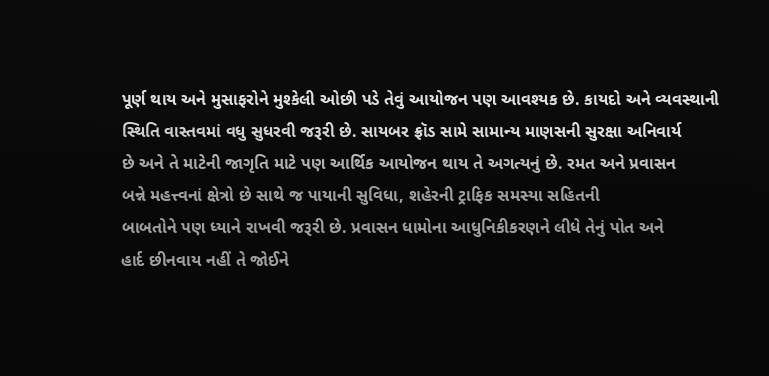પૂર્ણ થાય અને મુસાફરોને મુશ્કેલી ઓછી પડે તેવું આયોજન પણ આવશ્યક છે. કાયદો અને વ્યવસ્થાની
સ્થિતિ વાસ્તવમાં વધુ સુધરવી જરૂરી છે. સાયબર ફ્રૉડ સામે સામાન્ય માણસની સુરક્ષા અનિવાર્ય
છે અને તે માટેની જાગૃતિ માટે પણ આર્થિક આયોજન થાય તે અગત્યનું છે. રમત અને પ્રવાસન
બન્ને મહત્ત્વનાં ક્ષેત્રો છે સાથે જ પાયાની સુવિધા, શહેરની ટ્રાફિક સમસ્યા સહિતની
બાબતોને પણ ધ્યાને રાખવી જરૂરી છે. પ્રવાસન ધામોના આધુનિકીકરણને લીધે તેનું પોત અને
હાર્દ છીનવાય નહીં તે જોઈને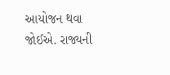આયોજન થવા જોઈએ. રાજ્યની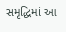સમૃદ્ધિમાં આ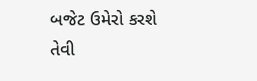બજેટ ઉમેરો કરશે
તેવી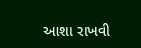આશા રાખવી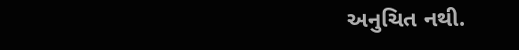અનુચિત નથી.